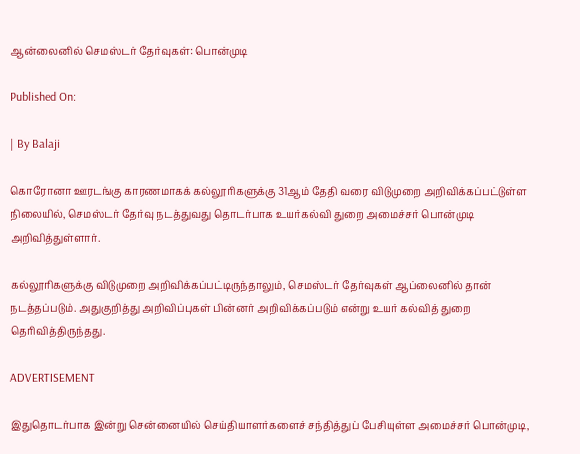ஆன்லைனில் செமஸ்டர் தேர்வுகள்: பொன்முடி

Published On:

| By Balaji

கொரோனா ஊரடங்கு காரணமாகக் கல்லூரிகளுக்கு 31ஆம் தேதி வரை விடுமுறை அறிவிக்கப்பட்டுள்ள நிலையில், செமஸ்டர் தேர்வு நடத்துவது தொடர்பாக உயர்கல்வி துறை அமைச்சர் பொன்முடி அறிவித்துள்ளார்.

கல்லூரிகளுக்கு விடுமுறை அறிவிக்கப்பட்டிருந்தாலும், செமஸ்டர் தேர்வுகள் ஆப்லைனில் தான் நடத்தப்படும். அதுகுறித்து அறிவிப்புகள் பின்னர் அறிவிக்கப்படும் என்று உயர் கல்வித் துறை தெரிவித்திருந்தது.

ADVERTISEMENT

இதுதொடர்பாக இன்று சென்னையில் செய்தியாளர்களைச் சந்தித்துப் பேசியுள்ள அமைச்சர் பொன்முடி,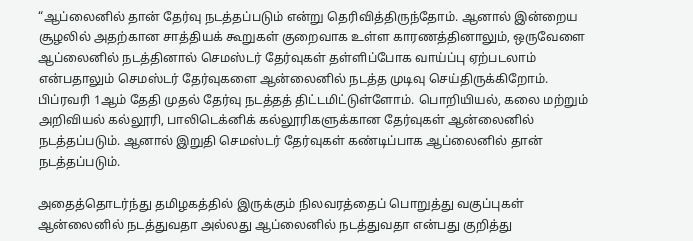“ஆப்லைனில் தான் தேர்வு நடத்தப்படும் என்று தெரிவித்திருந்தோம். ஆனால் இன்றைய சூழலில் அதற்கான சாத்தியக் கூறுகள் குறைவாக உள்ள காரணத்தினாலும், ஒருவேளை ஆப்லைனில் நடத்தினால் செமஸ்டர் தேர்வுகள் தள்ளிப்போக வாய்ப்பு ஏற்படலாம் என்பதாலும் செமஸ்டர் தேர்வுகளை ஆன்லைனில் நடத்த முடிவு செய்திருக்கிறோம். பிப்ரவரி 1ஆம் தேதி முதல் தேர்வு நடத்தத் திட்டமிட்டுள்ளோம். பொறியியல், கலை மற்றும் அறிவியல் கல்லூரி, பாலிடெக்னிக் கல்லூரிகளுக்கான தேர்வுகள் ஆன்லைனில் நடத்தப்படும். ஆனால் இறுதி செமஸ்டர் தேர்வுகள் கண்டிப்பாக ஆப்லைனில் தான் நடத்தப்படும்.

அதைத்தொடர்ந்து தமிழகத்தில் இருக்கும் நிலவரத்தைப் பொறுத்து வகுப்புகள் ஆன்லைனில் நடத்துவதா அல்லது ஆப்லைனில் நடத்துவதா என்பது குறித்து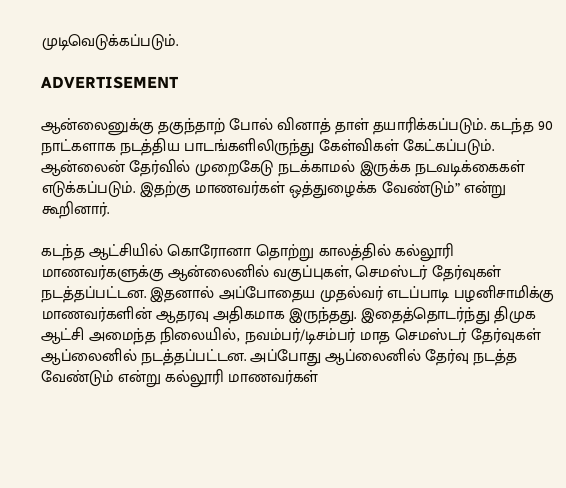முடிவெடுக்கப்படும்.

ADVERTISEMENT

ஆன்லைனுக்கு தகுந்தாற் போல் வினாத் தாள் தயாரிக்கப்படும். கடந்த 90 நாட்களாக நடத்திய பாடங்களிலிருந்து கேள்விகள் கேட்கப்படும். ஆன்லைன் தேர்வில் முறைகேடு நடக்காமல் இருக்க நடவடிக்கைகள் எடுக்கப்படும். இதற்கு மாணவர்கள் ஒத்துழைக்க வேண்டும்” என்று கூறினார்.

கடந்த ஆட்சியில் கொரோனா தொற்று காலத்தில் கல்லூரி மாணவர்களுக்கு ஆன்லைனில் வகுப்புகள், செமஸ்டர் தேர்வுகள் நடத்தப்பட்டன. இதனால் அப்போதைய முதல்வர் எடப்பாடி பழனிசாமிக்கு மாணவர்களின் ஆதரவு அதிகமாக இருந்தது. இதைத்தொடர்ந்து திமுக ஆட்சி அமைந்த நிலையில், நவம்பர்/டிசம்பர் மாத செமஸ்டர் தேர்வுகள் ஆப்லைனில் நடத்தப்பட்டன. அப்போது ஆப்லைனில் தேர்வு நடத்த வேண்டும் என்று கல்லூரி மாணவர்கள்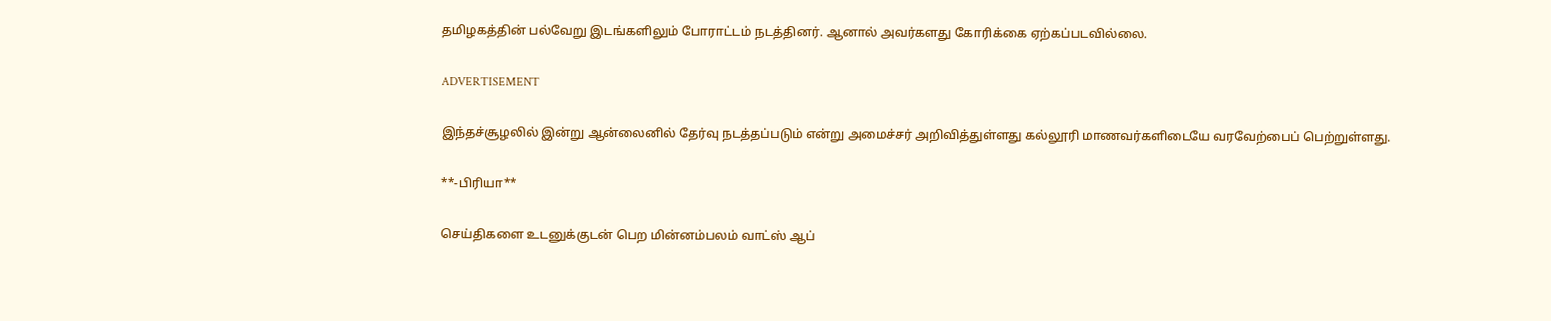தமிழகத்தின் பல்வேறு இடங்களிலும் போராட்டம் நடத்தினர். ஆனால் அவர்களது கோரிக்கை ஏற்கப்படவில்லை.

ADVERTISEMENT

இந்தச்சூழலில் இன்று ஆன்லைனில் தேர்வு நடத்தப்படும் என்று அமைச்சர் அறிவித்துள்ளது கல்லூரி மாணவர்களிடையே வரவேற்பைப் பெற்றுள்ளது.

**-பிரியா**

செய்திகளை உடனுக்குடன் பெற மின்னம்பலம் வாட்ஸ் ஆப்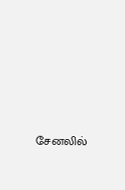சேனலில்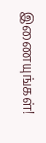இணையுங்கள்!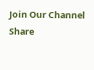Join Our Channel
Share